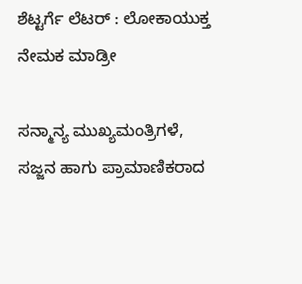ಶೆಟ್ಟರ್ಗೆ ಲೆಟರ್ : ಲೋಕಾಯುಕ್ತ ನೇಮಕ ಮಾಡ್ರೀ

ಸನ್ಮಾನ್ಯ ಮುಖ್ಯಮಂತ್ರಿಗಳೆ,
ಸಜ್ಜನ ಹಾಗು ಪ್ರಾಮಾಣಿಕರಾದ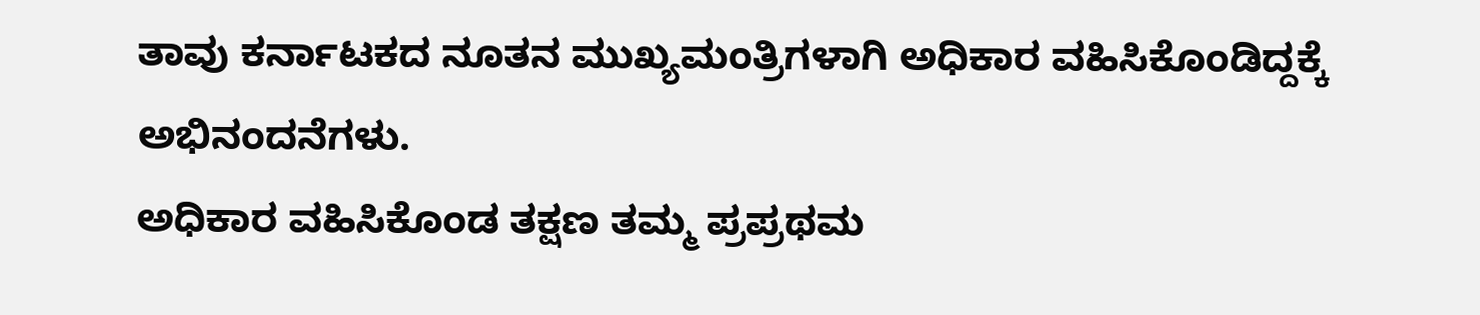ತಾವು ಕರ್ನಾಟಕದ ನೂತನ ಮುಖ್ಯಮಂತ್ರಿಗಳಾಗಿ ಅಧಿಕಾರ ವಹಿಸಿಕೊಂಡಿದ್ದಕ್ಕೆ ಅಭಿನಂದನೆಗಳು.
ಅಧಿಕಾರ ವಹಿಸಿಕೊಂಡ ತಕ್ಷಣ ತಮ್ಮ ಪ್ರಪ್ರಥಮ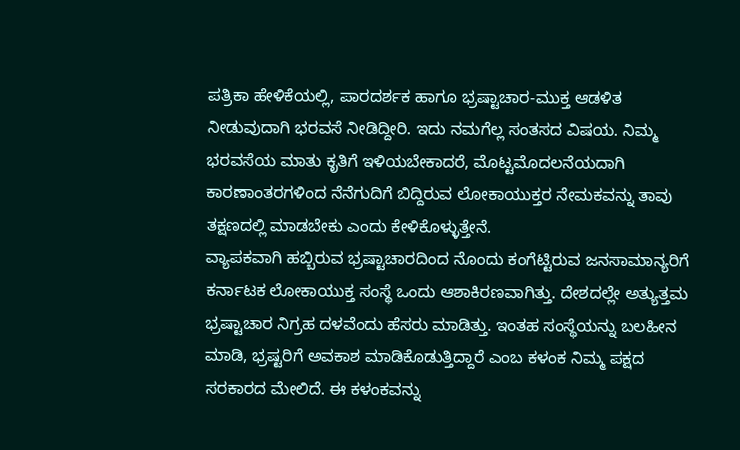ಪತ್ರಿಕಾ ಹೇಳಿಕೆಯಲ್ಲಿ, ಪಾರದರ್ಶಕ ಹಾಗೂ ಭ್ರಷ್ಟಾಚಾರ-ಮುಕ್ತ ಆಡಳಿತ ನೀಡುವುದಾಗಿ ಭರವಸೆ ನೀಡಿದ್ದೀರಿ. ಇದು ನಮಗೆಲ್ಲ ಸಂತಸದ ವಿಷಯ. ನಿಮ್ಮ ಭರವಸೆಯ ಮಾತು ಕೃತಿಗೆ ಇಳಿಯಬೇಕಾದರೆ, ಮೊಟ್ಟಮೊದಲನೆಯದಾಗಿ ಕಾರಣಾಂತರಗಳಿಂದ ನೆನೆಗುದಿಗೆ ಬಿದ್ದಿರುವ ಲೋಕಾಯುಕ್ತರ ನೇಮಕವನ್ನು ತಾವು ತಕ್ಷಣದಲ್ಲಿ ಮಾಡಬೇಕು ಎಂದು ಕೇಳಿಕೊಳ್ಳುತ್ತೇನೆ.
ವ್ಯಾಪಕವಾಗಿ ಹಬ್ಬಿರುವ ಭ್ರಷ್ಟಾಚಾರದಿಂದ ನೊಂದು ಕಂಗೆಟ್ಟಿರುವ ಜನಸಾಮಾನ್ಯರಿಗೆ ಕರ್ನಾಟಕ ಲೋಕಾಯುಕ್ತ ಸಂಸ್ಥೆ ಒಂದು ಆಶಾಕಿರಣವಾಗಿತ್ತು. ದೇಶದಲ್ಲೇ ಅತ್ಯುತ್ತಮ ಭ್ರಷ್ಟಾಚಾರ ನಿಗ್ರಹ ದಳವೆಂದು ಹೆಸರು ಮಾಡಿತ್ತು. ಇಂತಹ ಸಂಸ್ಥೆಯನ್ನು ಬಲಹೀನ ಮಾಡಿ, ಭ್ರಷ್ಟರಿಗೆ ಅವಕಾಶ ಮಾಡಿಕೊಡುತ್ತಿದ್ದಾರೆ ಎಂಬ ಕಳಂಕ ನಿಮ್ಮ ಪಕ್ಷದ ಸರಕಾರದ ಮೇಲಿದೆ. ಈ ಕಳಂಕವನ್ನು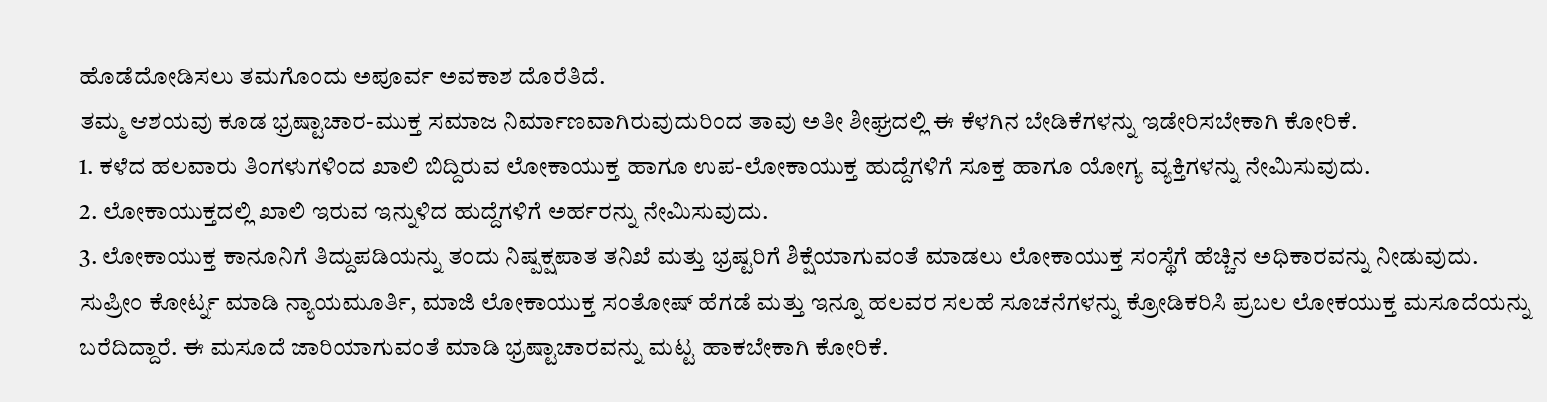ಹೊಡೆದೋಡಿಸಲು ತಮಗೊಂದು ಅಪೂರ್ವ ಅವಕಾಶ ದೊರೆತಿದೆ.
ತಮ್ಮ ಆಶಯವು ಕೂಡ ಭ್ರಷ್ಟಾಚಾರ-ಮುಕ್ತ ಸಮಾಜ ನಿರ್ಮಾಣವಾಗಿರುವುದುರಿಂದ ತಾವು ಅತೀ ಶೀಘ್ರದಲ್ಲಿ ಈ ಕೆಳಗಿನ ಬೇಡಿಕೆಗಳನ್ನು ಇಡೇರಿಸಬೇಕಾಗಿ ಕೋರಿಕೆ.
1. ಕಳೆದ ಹಲವಾರು ತಿಂಗಳುಗಳಿಂದ ಖಾಲಿ ಬಿದ್ದಿರುವ ಲೋಕಾಯುಕ್ತ ಹಾಗೂ ಉಪ-ಲೋಕಾಯುಕ್ತ ಹುದ್ದೆಗಳಿಗೆ ಸೂಕ್ತ ಹಾಗೂ ಯೋಗ್ಯ ವ್ಯಕ್ತಿಗಳನ್ನು ನೇಮಿಸುವುದು.
2. ಲೋಕಾಯುಕ್ತದಲ್ಲಿ ಖಾಲಿ ಇರುವ ಇನ್ನುಳಿದ ಹುದ್ದೆಗಳಿಗೆ ಅರ್ಹರನ್ನು ನೇಮಿಸುವುದು.
3. ಲೋಕಾಯುಕ್ತ ಕಾನೂನಿಗೆ ತಿದ್ದುಪಡಿಯನ್ನು ತಂದು ನಿಷ್ಪಕ್ಷಪಾತ ತನಿಖೆ ಮತ್ತು ಭ್ರಷ್ಟರಿಗೆ ಶಿಕ್ಷೆಯಾಗುವಂತೆ ಮಾಡಲು ಲೋಕಾಯುಕ್ತ ಸಂಸ್ಥೆಗೆ ಹೆಚ್ಚಿನ ಅಧಿಕಾರವನ್ನು ನೀಡುವುದು. ಸುಪ್ರೀಂ ಕೋರ್ಟ್ನ ಮಾಡಿ ನ್ಯಾಯಮೂರ್ತಿ, ಮಾಜಿ ಲೋಕಾಯುಕ್ತ ಸಂತೋಷ್ ಹೆಗಡೆ ಮತ್ತು ಇನ್ನೂ ಹಲವರ ಸಲಹೆ ಸೂಚನೆಗಳನ್ನು ಕ್ರೋಡಿಕರಿಸಿ ಪ್ರಬಲ ಲೋಕಯುಕ್ತ ಮಸೂದೆಯನ್ನು ಬರೆದಿದ್ದಾರೆ. ಈ ಮಸೂದೆ ಜಾರಿಯಾಗುವಂತೆ ಮಾಡಿ ಭ್ರಷ್ಟಾಚಾರವನ್ನು ಮಟ್ಟ ಹಾಕಬೇಕಾಗಿ ಕೋರಿಕೆ.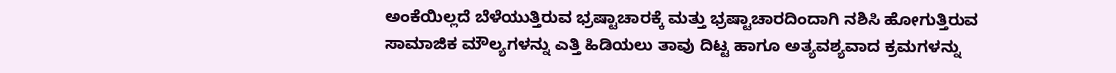ಅಂಕೆಯಿಲ್ಲದೆ ಬೆಳೆಯುತ್ತಿರುವ ಭ್ರಷ್ಟಾಚಾರಕ್ಕೆ ಮತ್ತು ಭ್ರಷ್ಟಾಚಾರದಿಂದಾಗಿ ನಶಿಸಿ ಹೋಗುತ್ತಿರುವ ಸಾಮಾಜಿಕ ಮೌಲ್ಯಗಳನ್ನು ಎತ್ತಿ ಹಿಡಿಯಲು ತಾವು ದಿಟ್ಟ ಹಾಗೂ ಅತ್ಯವಶ್ಯವಾದ ಕ್ರಮಗಳನ್ನು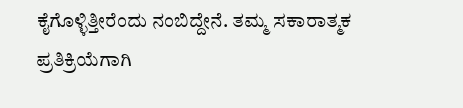ಕೈಗೊಳ್ಳಿತ್ತೀರೆಂದು ನಂಬಿದ್ದೇನೆ. ತಮ್ಮ ಸಕಾರಾತ್ಮಕ ಪ್ರತಿಕ್ರಿಯೆಗಾಗಿ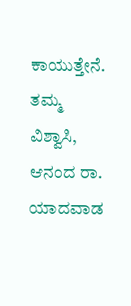ಕಾಯುತ್ತೇನೆ.
ತಮ್ಮ ವಿಶ್ವಾಸಿ,
ಆನಂದ ರಾ. ಯಾದವಾಡ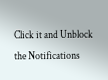Click it and Unblock the Notifications